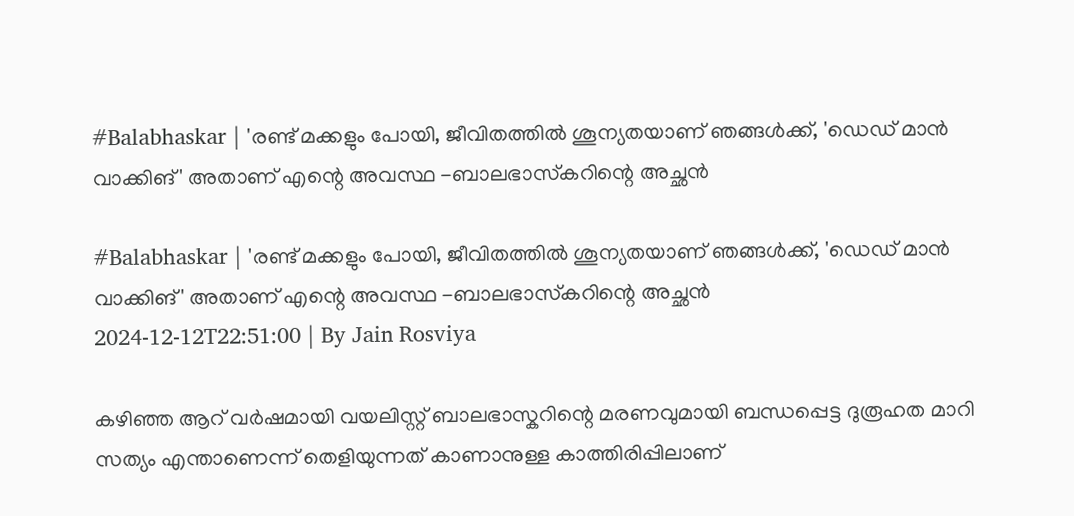#Balabhaskar | 'രണ്ട് മക്കളും പോയി, ജീവിതത്തിൽ ശൂന്യതയാണ് ഞങ്ങൾക്ക്, 'ഡെഡ് മാൻ വാക്കിങ്' അതാണ് എന്റെ അവസ്ഥ -ബാലഭാസ്‌കറിന്റെ അച്ഛന്‍

#Balabhaskar | 'രണ്ട് മക്കളും പോയി, ജീവിതത്തിൽ ശൂന്യതയാണ് ഞങ്ങൾക്ക്, 'ഡെഡ് മാൻ വാക്കിങ്' അതാണ് എന്റെ അവസ്ഥ -ബാലഭാസ്‌കറിന്റെ അച്ഛന്‍
2024-12-12T22:51:00 | By Jain Rosviya

കഴിഞ്ഞ ആറ് വർഷമായി വയലിസ്റ്റ് ബാലഭാസ്കറിന്റെ മരണവുമായി ബന്ധപ്പെട്ട ദുരൂഹത മാറി സത്യം എന്താണെന്ന് തെളിയുന്നത് കാണാനുള്ള കാത്തിരിപ്പിലാണ്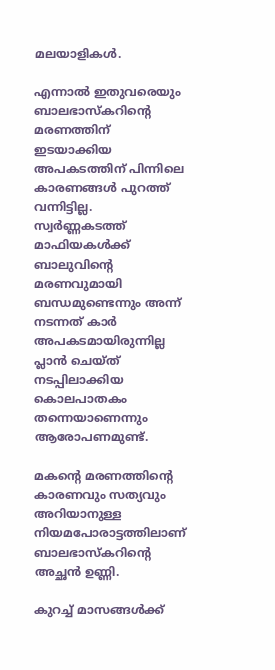മലയാളികൾ.

എന്നാൽ ഇതുവരെയും ബാലഭാസ്കറിന്റെ മരണത്തിന് ഇടയാക്കിയ അപകടത്തിന് പിന്നിലെ കാരണങ്ങൾ പുറത്ത് വന്നിട്ടില്ല. സ്വർണ്ണകടത്ത് മാഫിയകൾക്ക് ബാലുവിന്റെ മരണവുമായി ബന്ധമുണ്ടെന്നും അന്ന് നടന്നത് കാർ അപകടമായിരുന്നില്ല പ്ലാൻ ചെയ്ത് നടപ്പിലാക്കിയ കൊലപാതകം തന്നെയാണെന്നും ആരോപണമുണ്ട്.

മകന്റെ മരണത്തിന്റെ കാരണവും സത്യവും അറിയാനുള്ള നിയമപോരാട്ടത്തിലാണ് ബാലഭാസ്‌കറിന്റെ അച്ഛന്‍ ഉണ്ണി.

കുറച്ച് മാസങ്ങൾക്ക്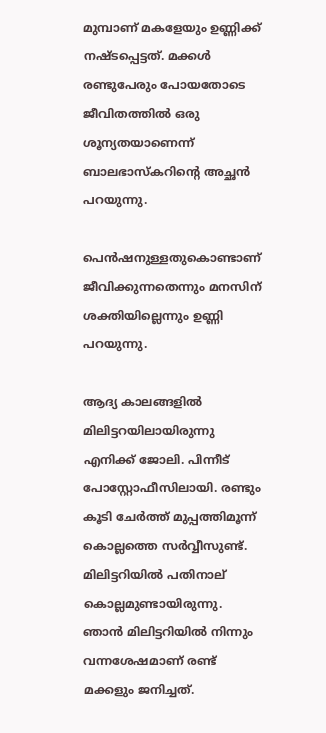മുമ്പാണ് മകളേയും ഉണ്ണിക്ക് നഷ്ടപ്പെട്ടത്. മക്കൾ രണ്ടുപേരും പോയതോടെ ജീവിതത്തിൽ ഒരു ശൂന്യതയാണെന്ന് ബാലഭാസ്‌കറിന്റെ അച്ഛന്‍ പറയുന്നു.

പെൻഷനുള്ളതുകൊണ്ടാണ് ജീവിക്കുന്നതെന്നും മനസിന് ശക്തിയില്ലെന്നും ഉണ്ണി പറയുന്നു.

ആദ്യ കാലങ്ങളിൽ മിലിട്ടറയിലായിരുന്നു എനിക്ക് ജോലി. പിന്നീട് പോസ്റ്റോഫീസിലായി. രണ്ടും കൂടി ചേർത്ത് മുപ്പത്തിമൂന്ന് കൊല്ലത്തെ സർവ്വീസുണ്ട്. മിലിട്ടറിയിൽ പതിനാല് കൊല്ലമുണ്ടായിരുന്നു. ഞാൻ മിലിട്ടറിയിൽ നിന്നും വന്നശേഷമാണ് രണ്ട് മക്കളും ജനിച്ചത്.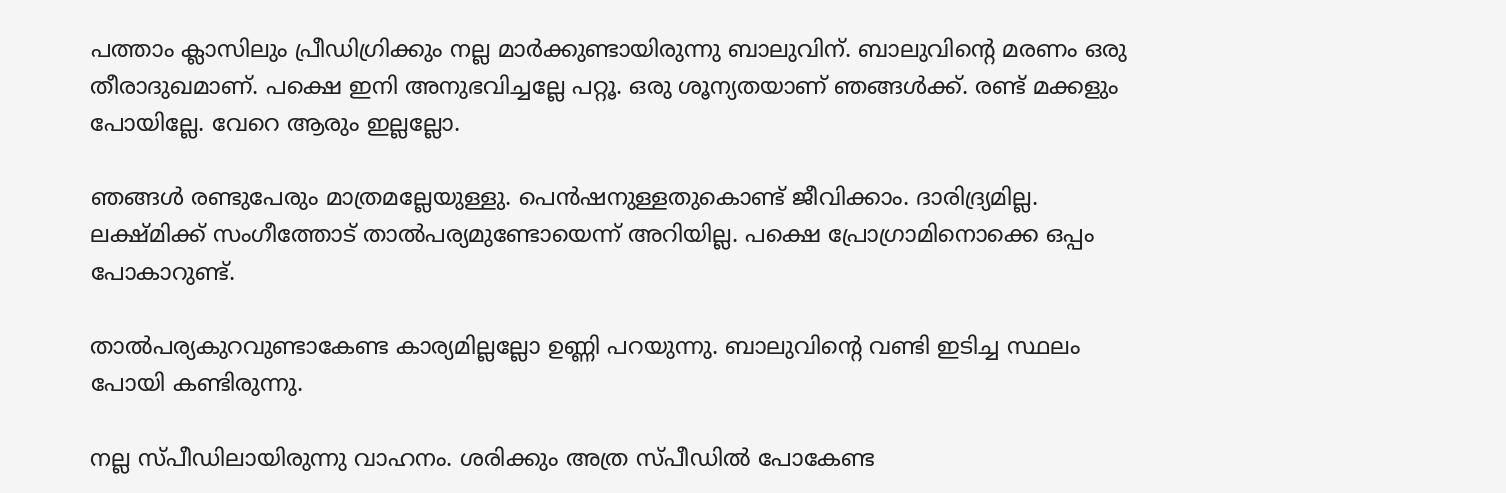പത്താം ക്ലാസിലും പ്രീഡിഗ്രിക്കും നല്ല മാർക്കുണ്ടായിരുന്നു ബാലുവിന്. ബാലുവിന്റെ മരണം ഒരു തീരാദുഖമാണ്. പക്ഷെ ഇനി അനുഭവിച്ചല്ലേ പറ്റൂ. ഒരു ശൂന്യതയാണ് ഞങ്ങൾക്ക്. രണ്ട് മക്കളും പോയില്ലേ. വേറെ ആരും ഇല്ലല്ലോ.

ഞങ്ങൾ രണ്ടുപേരും മാത്രമല്ലേയുള്ളു. പെൻഷനുള്ളതുകൊണ്ട് ജീവിക്കാം. ദാരിദ്ര്യമില്ല. ലക്ഷ്മിക്ക് സംഗീത്തോട് താൽപര്യമുണ്ടോയെന്ന് അറിയില്ല. പക്ഷെ പ്രോഗ്രാമിനൊക്കെ ഒപ്പം പോകാറുണ്ട്.

താൽ‌പര്യകുറവുണ്ടാകേണ്ട കാര്യമില്ലല്ലോ ഉണ്ണി പറയുന്നു. ബാലുവിന്റെ വണ്ടി ഇടിച്ച സ്ഥലം പോയി കണ്ടിരുന്നു.

നല്ല സ്പീഡിലായിരുന്നു വാഹനം. ശരിക്കും അത്ര സ്പീഡിൽ പോകേണ്ട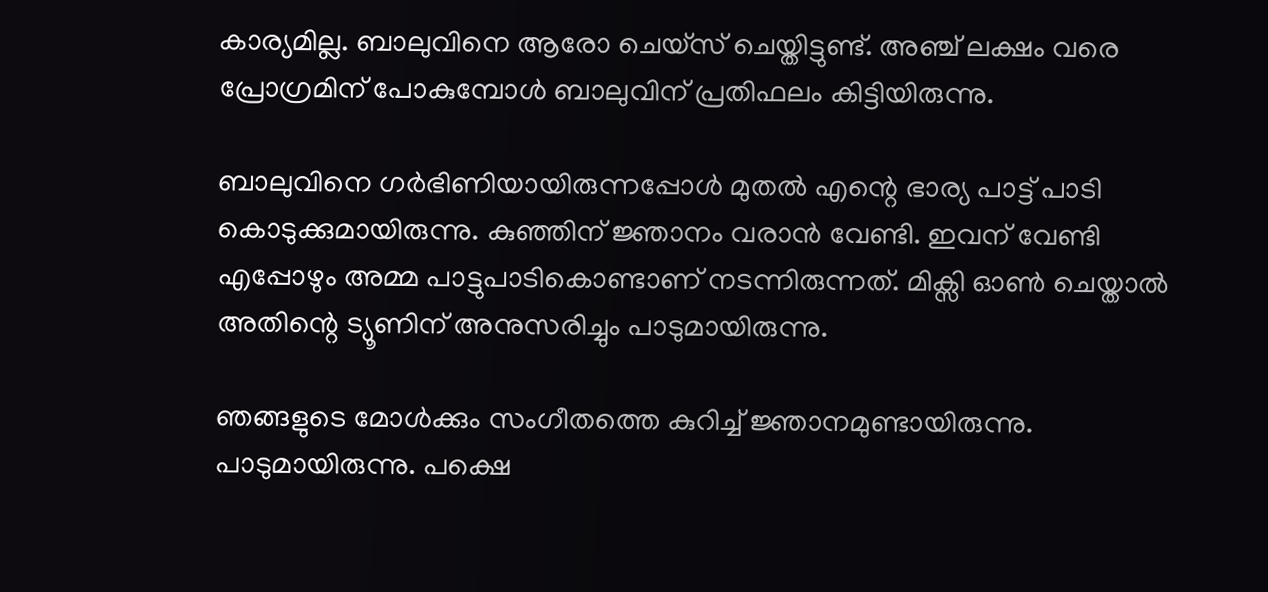കാര്യമില്ല. ബാലുവിനെ ആരോ ചെയ്സ് ചെയ്തിട്ടുണ്ട്. അ‍‍ഞ്ച് ലക്ഷം വരെ പ്രോഗ്രമിന് പോകുമ്പോൾ ബാലുവിന് പ്രതിഫലം കിട്ടിയിരുന്നു.

ബാലുവിനെ ഗർഭിണിയായിരുന്നപ്പോൾ മുതൽ എന്റെ ഭാര്യ പാട്ട് പാടി കൊടുക്കുമായിരുന്നു. കുഞ്ഞിന് ജ്ഞാനം വരാൻ വേണ്ടി. ഇവന് വേണ്ടി എപ്പോഴും അമ്മ പാട്ടുപാടികൊണ്ടാണ് നടന്നിരുന്നത്. മിക്സി ഓൺ ചെയ്താൽ അതിന്റെ ട്യൂണിന് അനുസരിച്ചും പാടുമായിരുന്നു.

ഞങ്ങളുടെ മോൾക്കും സംഗീതത്തെ കുറിച്ച് ജ്ഞാനമുണ്ടായിരു‌ന്നു. പാടുമായിരുന്നു. പക്ഷെ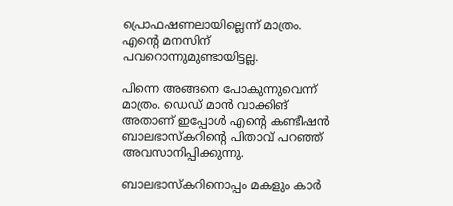പ്രൊഫഷണലായില്ലെന്ന് മാത്രം. എന്റെ മനസിന് പവറൊന്നുമുണ്ടായിട്ടല്ല.

പിന്നെ അങ്ങനെ പോകുന്നുവെന്ന് മാത്രം. ഡെഡ് മാൻ വാക്കിങ് അതാണ് ഇപ്പോൾ എന്റെ കണ്ടീഷൻ ബാലഭാസ്കറിന്റെ പിതാവ് പറഞ്ഞ് അവസാനിപ്പിക്കുന്നു.

ബാലഭാസ്കറിനൊപ്പം മകളും കാർ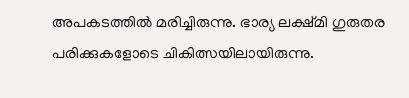അപകടത്തിൽ മരിച്ചിരുന്നു. ഭാര്യ ലക്ഷ്മി ഗുരുതര പരിക്കുകളോടെ ചികിത്സയിലായിരുന്നു.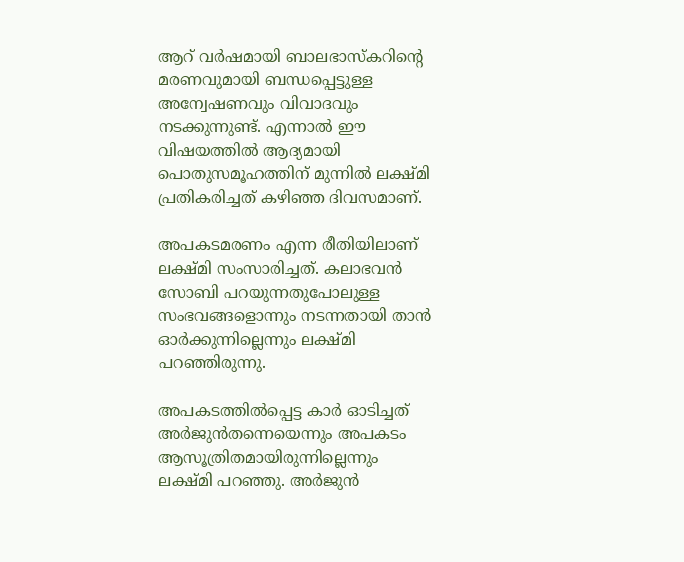ആറ് വർഷമായി ബാലഭാസ്കറിന്റെ മരണവുമായി ബന്ധപ്പെട്ടുള്ള അന്വേഷണവും വിവാദവും നടക്കുന്നുണ്ട്. എന്നാൽ ഈ വിഷയത്തിൽ ആദ്യമായി പൊതുസമൂഹത്തിന് മുന്നിൽ ലക്ഷ്മി പ്രതികരിച്ചത് കഴിഞ്ഞ ദിവസമാണ്.

അപകടമരണം എന്ന രീതിയിലാണ് ലക്ഷ്മി സംസാരിച്ചത്. കലാഭവൻ സോബി പറയുന്നതുപോലുള്ള സംഭവങ്ങളൊന്നും നടന്നതായി താൻ ഓർക്കുന്നില്ലെന്നും ലക്ഷ്മി പറഞ്ഞിരുന്നു.

അപകടത്തില്‍പ്പെട്ട കാര്‍ ഓടിച്ചത് അര്‍ജുന്‍തന്നെയെന്നും അപകടം ആസൂത്രിതമായിരുന്നില്ലെന്നും ലക്ഷ്മി പറഞ്ഞു. അര്‍ജുന്‍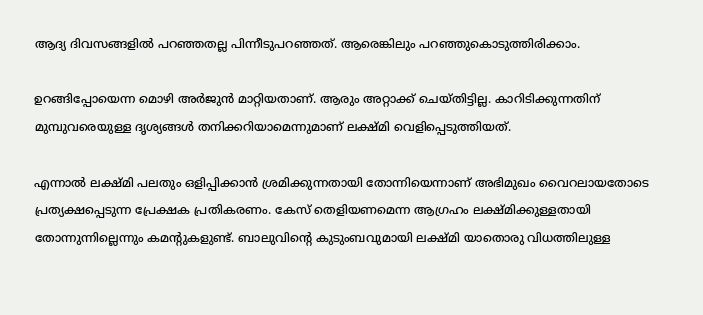ആദ്യ ദിവസങ്ങളില്‍ പറഞ്ഞതല്ല പിന്നീടുപറഞ്ഞത്. ആരെങ്കിലും പറഞ്ഞുകൊടുത്തിരിക്കാം.

ഉറങ്ങിപ്പോയെന്ന മൊഴി അര്‍ജുന്‍ മാറ്റിയതാണ്. ആരും അറ്റാക്ക് ചെയ്തിട്ടില്ല. കാറിടിക്കുന്നതിന് മുമ്പുവരെയുള്ള ദൃശ്യങ്ങള്‍ തനിക്കറിയാമെന്നുമാണ് ലക്ഷ്മി വെളിപ്പെടുത്തിയത്.

എന്നാൽ ലക്ഷ്മി പലതും ഒളിപ്പിക്കാൻ ശ്രമിക്കുന്നതായി തോന്നിയെന്നാണ് അഭിമുഖം വൈറലായതോടെ പ്രത്യക്ഷപ്പെടുന്ന പ്രേക്ഷക പ്രതികരണം. കേസ് തെളിയണമെന്ന ആഗ്രഹം ലക്ഷ്മിക്കുള്ളതായി തോന്നുന്നില്ലെന്നും കമന്റുകളുണ്ട്. ബാലുവിന്റെ കുടുംബവുമായി ലക്ഷ്മി യാതൊരു വിധത്തിലുള്ള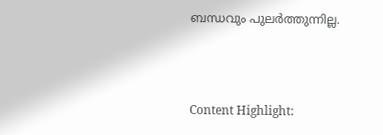ബന്ധവും പുലർത്തുന്നില്ല.



Content Highlight: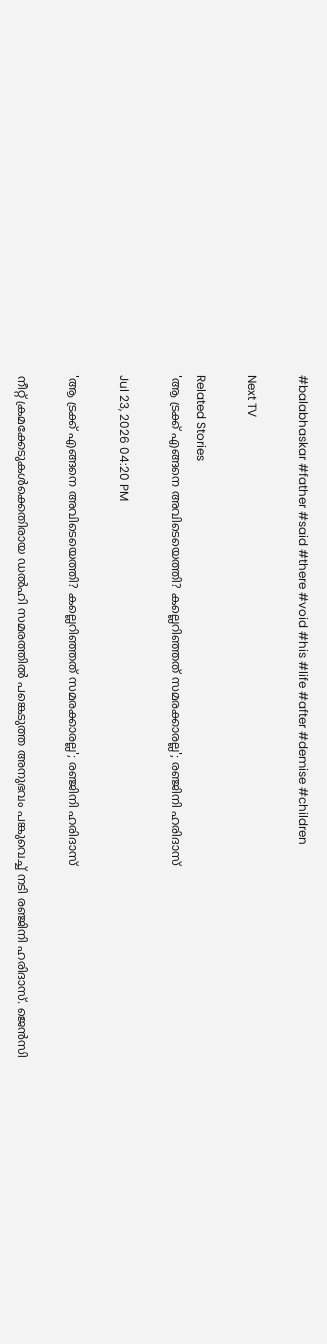#balabhaskar #father #said #there #void #his #life #after #demise #children

Next TV

Related Stories
'ആ ട്രക്ക് എങ്ങനെ അവിടെയെത്തി? കല്ലെറിഞ്ഞത് സമരക്കാരല്ല'; രഞ്ജിനി ഹരിദാസ്

Jul 23, 2026 04:20 PM

'ആ ട്രക്ക് എങ്ങനെ അവിടെയെത്തി? കല്ലെറിഞ്ഞത് സമരക്കാരല്ല'; രഞ്ജിനി ഹരിദാസ്

നീറ്റ് ക്രമക്കേടുകൾക്കെതിരായ ഡൽഹി സമരത്തിൽ പങ്കെടുത്ത അനുഭവം പങ്കുവെച്ച് നടി രഞ്ജിനി ഹരിദാസ്. ജെൻസി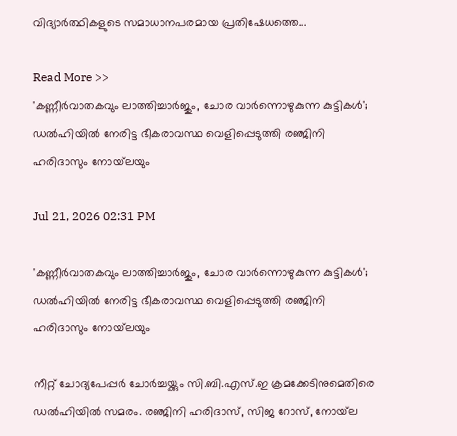വിദ്യാർത്ഥികളുടെ സമാധാനപരമായ പ്രതിഷേധത്തെ...

Read More >>
'കണ്ണീർവാതകവും ലാത്തിച്ചാർജും, ചോര വാർന്നൊഴുകുന്ന കുട്ടികൾ'; ഡൽഹിയിൽ നേരിട്ട ഭീകരാവസ്ഥ വെളിപ്പെടുത്തി രഞ്ജിനി ഹരിദാസും നോയ്‌ലയും

Jul 21, 2026 02:31 PM

'കണ്ണീർവാതകവും ലാത്തിച്ചാർജും, ചോര വാർന്നൊഴുകുന്ന കുട്ടികൾ'; ഡൽഹിയിൽ നേരിട്ട ഭീകരാവസ്ഥ വെളിപ്പെടുത്തി രഞ്ജിനി ഹരിദാസും നോയ്‌ലയും

നീറ്റ് ചോദ്യപേപ്പർ ചോർച്ചയ്ക്കും സി.ബി.എസ്.ഇ ക്രമക്കേടിനുമെതിരെ ഡൽഹിയിൽ സമരം. രഞ്ജിനി ഹരിദാസ്, സിജ റോസ്, നോയ്‌ല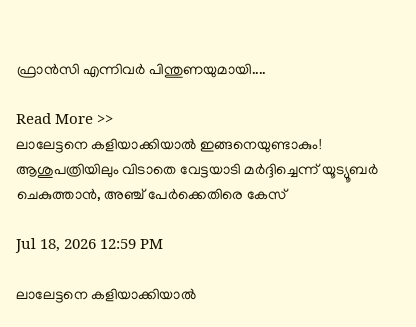ഫ്രാൻസി എന്നിവർ പിന്തുണയുമായി....

Read More >>
ലാലേട്ടനെ കളിയാക്കിയാൽ ഇങ്ങനെയുണ്ടാകും! ആശുപത്രിയിലും വിടാതെ വേട്ടയാടി മർദ്ദിച്ചെന്ന് യൂട്യൂബർ ചെകുത്താൻ, അഞ്ച് പേർക്കെതിരെ കേസ്

Jul 18, 2026 12:59 PM

ലാലേട്ടനെ കളിയാക്കിയാൽ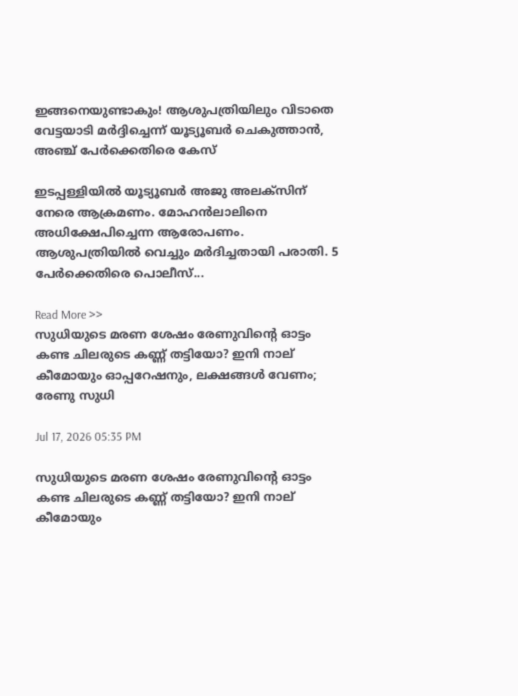ഇങ്ങനെയുണ്ടാകും! ആശുപത്രിയിലും വിടാതെ വേട്ടയാടി മർദ്ദിച്ചെന്ന് യൂട്യൂബർ ചെകുത്താൻ, അഞ്ച് പേർക്കെതിരെ കേസ്

ഇടപ്പള്ളിയിൽ യൂട്യൂബർ അജു അലക്സിന് നേരെ ആക്രമണം. മോഹൻലാലിനെ അധിക്ഷേപിച്ചെന്ന ആരോപണം. ആശുപത്രിയിൽ വെച്ചും മർദിച്ചതായി പരാതി. 5 പേർക്കെതിരെ പൊലീസ്...

Read More >>
സുധിയുടെ മരണ ശേഷം രേണുവിന്റെ ഓട്ടം കണ്ട ചിലരുടെ കണ്ണ് തട്ടിയോ? ഇനി നാല് കീമോയും ഓപ്പറേഷനും, ലക്ഷങ്ങൾ വേണം; രേണു സുധി

Jul 17, 2026 05:35 PM

സുധിയുടെ മരണ ശേഷം രേണുവിന്റെ ഓട്ടം കണ്ട ചിലരുടെ കണ്ണ് തട്ടിയോ? ഇനി നാല് കീമോയും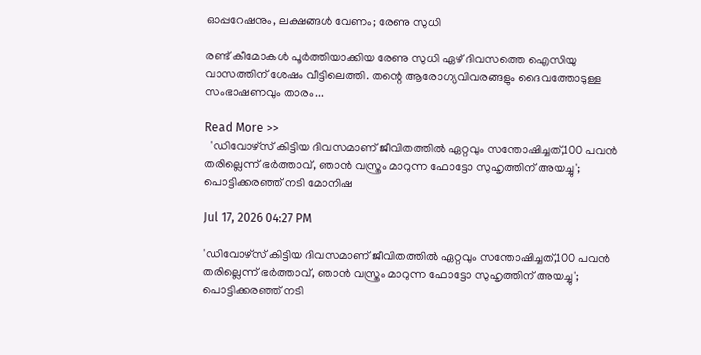ഓപ്പറേഷനും, ലക്ഷങ്ങൾ വേണം; രേണു സുധി

രണ്ട് കീമോകൾ പൂർത്തിയാക്കിയ രേണു സുധി ഏഴ് ദിവസത്തെ ഐസിയു വാസത്തിന് ശേഷം വീട്ടിലെത്തി. തന്റെ ആരോഗ്യവിവരങ്ങളും ദൈവത്തോടുള്ള സംഭാഷണവും താരം...

Read More >>
  'ഡിവോഴ്സ് കിട്ടിയ ദിവസമാണ് ജീവിതത്തിൽ ഏറ്റവും സന്തോഷിച്ചത്,100 പവൻ തരില്ലെന്ന് ഭർത്താവ്, ഞാൻ വസ്ത്രം മാറുന്ന ഫോട്ടോ സുഹൃത്തിന് അയച്ചു'; പൊട്ടിക്കരഞ്ഞ് നടി മോനിഷ

Jul 17, 2026 04:27 PM

'ഡിവോഴ്സ് കിട്ടിയ ദിവസമാണ് ജീവിതത്തിൽ ഏറ്റവും സന്തോഷിച്ചത്,100 പവൻ തരില്ലെന്ന് ഭർത്താവ്, ഞാൻ വസ്ത്രം മാറുന്ന ഫോട്ടോ സുഹൃത്തിന് അയച്ചു'; പൊട്ടിക്കരഞ്ഞ് നടി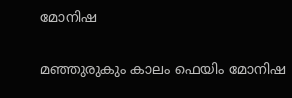മോനിഷ

മഞ്ഞുരുകും കാലം ഫെയിം മോനിഷ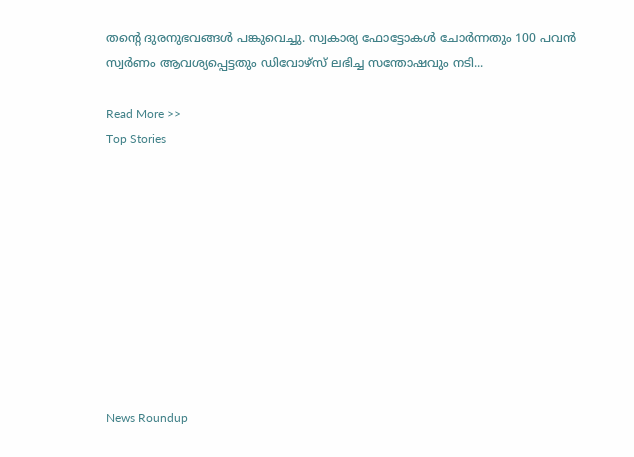തന്റെ ദുരനുഭവങ്ങൾ പങ്കുവെച്ചു. സ്വകാര്യ ഫോട്ടോകൾ ചോർന്നതും 100 പവൻ സ്വർണം ആവശ്യപ്പെട്ടതും ഡിവോഴ്സ് ലഭിച്ച സന്തോഷവും നടി...

Read More >>
Top Stories










News Roundup